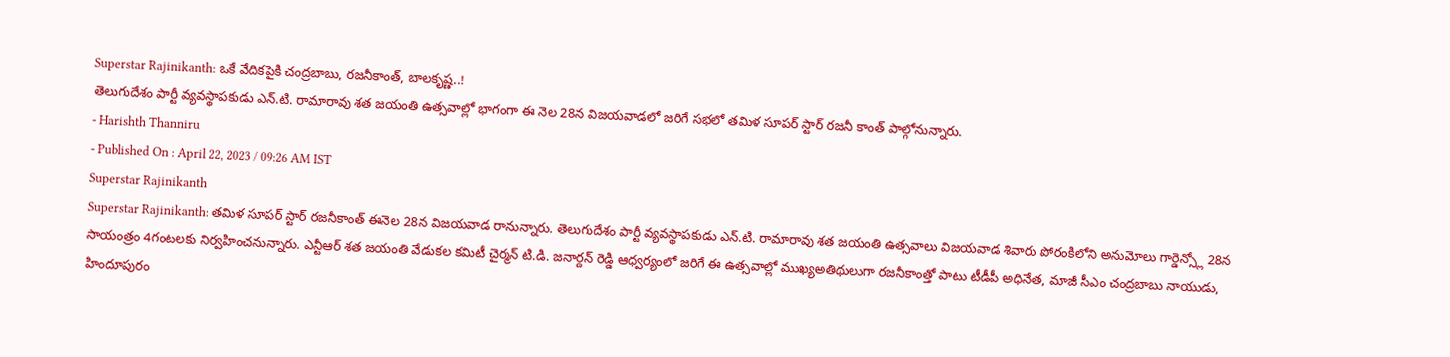Superstar Rajinikanth: ఒకే వేదికపైకి చంద్రబాబు, రజనీకాంత్, బాలకృష్ణ..!
తెలుగుదేశం పార్టీ వ్యవస్థాపకుడు ఎన్.టి. రామారావు శత జయంతి ఉత్సవాల్లో భాగంగా ఈ నెల 28న విజయవాడలో జరిగే సభలో తమిళ సూపర్ స్టార్ రజనీ కాంత్ పాల్గోనున్నారు.
- Harishth Thanniru
- Published On : April 22, 2023 / 09:26 AM IST
Superstar Rajinikanth
Superstar Rajinikanth: తమిళ సూపర్ స్టార్ రజనీకాంత్ ఈనెల 28న విజయవాడ రానున్నారు. తెలుగుదేశం పార్టీ వ్యవస్థాపకుడు ఎన్.టి. రామారావు శత జయంతి ఉత్సవాలు విజయవాడ శివారు పోరంకిలోని అనుమోలు గార్డెన్స్లో 28న సాయంత్రం 4గంటలకు నిర్వహించనున్నారు. ఎన్టీఆర్ శత జయంతి వేడుకల కమిటీ చైర్మన్ టి.డి. జనార్దన్ రెడ్డి ఆధ్వర్యంలో జరిగే ఈ ఉత్సవాల్లో ముఖ్యఅతిథులుగా రజనీకాంత్తో పాటు టీడీపీ అధినేత, మాజీ సీఎం చంద్రబాబు నాయుడు, హిందూపురం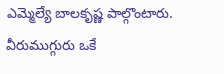ఎమ్మెల్యే బాలకృష్ణ పాల్గొంటారు. వీరుముగ్గురు ఒకే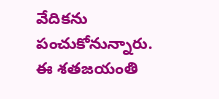వేదికను పంచుకోనున్నారు.
ఈ శతజయంతి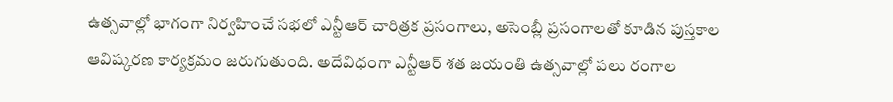ఉత్సవాల్లో భాగంగా నిర్వహించే సభలో ఎన్టీఆర్ చారిత్రక ప్రసంగాలు, అసెంబ్లీ ప్రసంగాలతో కూడిన పుస్తకాల ఆవిష్కరణ కార్యక్రమం జరుగుతుంది. అదేవిధంగా ఎన్టీఆర్ శత జయంతి ఉత్సవాల్లో పలు రంగాల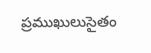ప్రముఖులుసైతం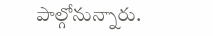పాల్గోనున్నారు.